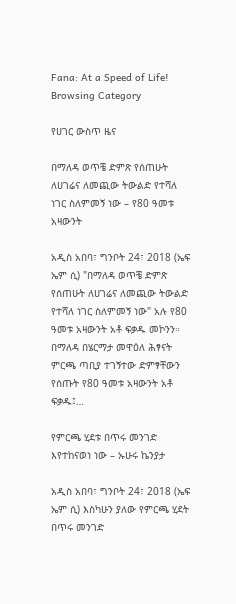Fana: At a Speed of Life!
Browsing Category

የሀገር ውስጥ ዜና

በማለዳ ወጥቼ ድምጽ የሰጠሁት ለሀገሬና ለመጪው ትውልድ የተሻለ ነገር ስለምመኝ ነው – የ80 ዓመቱ አዛውንት

አዲስ አበባ፣ ግንቦት 24፣ 2018 (ኤፍ ኤም ሲ) "በማለዳ ወጥቼ ድምጽ የሰጠሁት ለሀገሬና ለመጪው ትውልድ የተሻለ ነገር ስለምመኝ ነው" አሉ የ80 ዓመቱ አዛውንት አቶ ፍቃዱ መኮንን። በማለዳ በሄርማታ መዋዕለ ሕፃናት ምርጫ ጣቢያ ተገኝተው ድምፃቸውን የሰጡት የ80 ዓመቱ አዛውንት አቶ ፍቃዱ፤…

የምርጫ ሂደቱ በጥሩ መንገድ እየተከናወነ ነው – ኡሁሩ ኬንያታ

አዲስ አበባ፣ ግንቦት 24፣ 2018 (ኤፍ ኤም ሲ) እስካሁን ያለው የምርጫ ሂደት በጥሩ መንገድ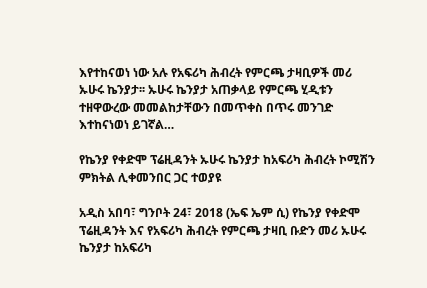እየተከናወነ ነው አሉ የአፍሪካ ሕብረት የምርጫ ታዛቢዎች መሪ ኡሁሩ ኬንያታ፡፡ ኡሁሩ ኬንያታ አጠቃላይ የምርጫ ሂዲቱን ተዘዋውረው መመልከታቸውን በመጥቀስ በጥሩ መንገድ እተከናነወነ ይገኛል…

የኬንያ የቀድሞ ፕሬዚዳንት ኡሁሩ ኬንያታ ከአፍሪካ ሕብረት ኮሚሽን ምክትል ሊቀመንበር ጋር ተወያዩ

አዲስ አበባ፣ ግንቦት 24፣ 2018 (ኤፍ ኤም ሲ) የኬንያ የቀድሞ ፕሬዚዳንት እና የአፍሪካ ሕብረት የምርጫ ታዛቢ ቡድን መሪ ኡሁሩ ኬንያታ ከአፍሪካ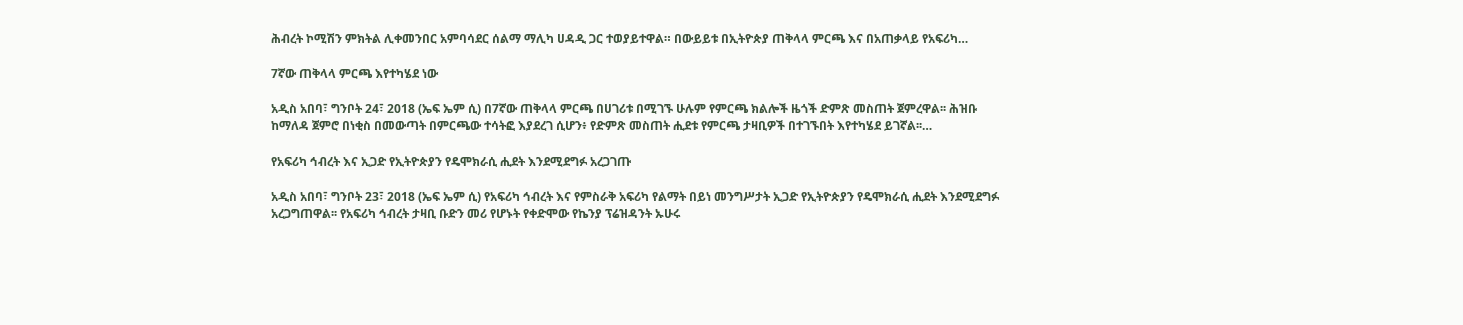ሕብረት ኮሚሽን ምክትል ሊቀመንበር አምባሳደር ሰልማ ማሊካ ሀዳዲ ጋር ተወያይተዋል። በውይይቱ በኢትዮጵያ ጠቅላላ ምርጫ እና በአጠቃላይ የአፍሪካ…

7ኛው ጠቅላላ ምርጫ እየተካሄደ ነው

አዲስ አበባ፣ ግንቦት 24፣ 2018 (ኤፍ ኤም ሲ) በ7ኛው ጠቅላላ ምርጫ በሀገሪቱ በሚገኙ ሁሉም የምርጫ ክልሎች ዜጎች ድምጽ መስጠት ጀምረዋል፡፡ ሕዝቡ ከማለዳ ጀምሮ በነቂስ በመውጣት በምርጫው ተሳትፎ እያደረገ ሲሆን፥ የድምጽ መስጠት ሒደቱ የምርጫ ታዛቢዎች በተገኙበት እየተካሄደ ይገኛል፡፡…

የአፍሪካ ኅብረት እና ኢጋድ የኢትዮጵያን የዴሞክራሲ ሒደት እንደሚደግፉ አረጋገጡ

አዲስ አበባ፣ ግንቦት 23፣ 2018 (ኤፍ ኤም ሲ) የአፍሪካ ኅብረት እና የምስራቅ አፍሪካ የልማት በይነ መንግሥታት ኢጋድ የኢትዮጵያን የዴሞክራሲ ሒደት እንደሚደግፉ አረጋግጠዋል፡፡ የአፍሪካ ኅብረት ታዛቢ ቡድን መሪ የሆኑት የቀድሞው የኬንያ ፕሬዝዳንት ኡሁሩ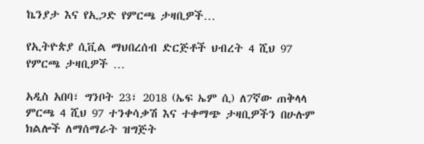ኬንያታ እና የኢጋድ የምርጫ ታዛቢዎች…

የኢትዮጵያ ሲቪል ማህበረሰብ ድርጅቶች ህብረት 4 ሺህ 97 የምርጫ ታዛቢዎች …

አዲስ አበባ፣ ግንቦት 23፣ 2018 (ኤፍ ኤም ሲ) ለ7ኛው ጠቅላላ ምርጫ 4 ሺህ 97 ተንቀሳቃሽ እና ተቀማጭ ታዛቢዎችን በሁሉም ክልሎች ለማሰማራት ዝግጅት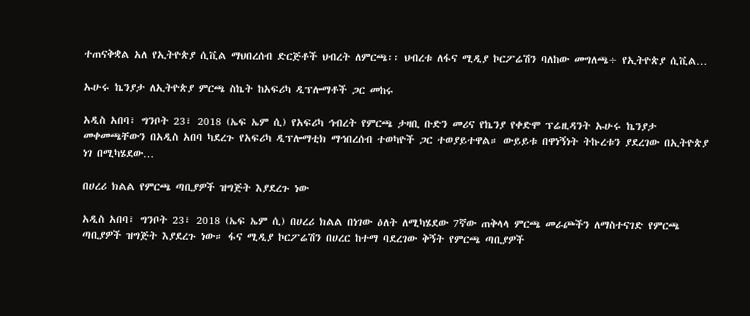ተጠናቅቋል አለ የኢትዮጵያ ሲቪል ማህበረሰብ ድርጅቶች ህብረት ለምርጫ፡፡ ህብረቱ ለፋና ሚዲያ ኮርፖሬሽን ባለከው መግለጫ÷ የኢትዮጵያ ሲቪል…

ኡሁሩ ኬንያታ ለኢትዮጵያ ምርጫ ስኬት ከአፍሪካ ዲፕሎማቶች ጋር መከሩ

አዲስ አበባ፣ ግንቦት 23፣ 2018 (ኤፍ ኤም ሲ) የአፍሪካ ኅብረት የምርጫ ታዛቢ ቡድን መሪና የኬንያ የቀድሞ ፕሬዚዳንት ኡሁሩ ኬንያታ መቀመጫቸውን በአዲስ አበባ ካደረጉ የአፍሪካ ዲፕሎማቲክ ማኅበረሰብ ተወካዮች ጋር ተወያይተዋል። ውይይቱ በዋነኝነት ትኩረቱን ያደረገው በኢትዮጵያ ነገ በሚካሄደው…

በሀረሪ ክልል የምርጫ ጣቢያዎች ዝግጅት እያደረጉ ነው

አዲስ አበባ፣ ግንቦት 23፣ 2018 (ኤፍ ኤም ሲ) በሀረሪ ክልል በነገው ዕለት ለሚካሄደው 7ኛው ጠቅላላ ምርጫ መራጮችን ለማስተናገድ የምርጫ ጣቢያዎች ዝግጅት እያደረጉ ነው። ፋና ሚዲያ ኮርፖሬሽን በሀረር ከተማ ባደረገው ቅኝት የምርጫ ጣቢያዎች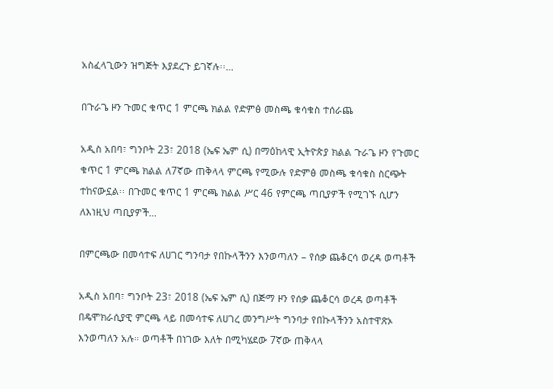አስፈላጊውን ዝግጅት እያደረጉ ይገኛሉ፡፡…

በጉራጌ ዞን ጉመር ቁጥር 1 ምርጫ ክልል የድምፅ መስጫ ቁሳቁስ ተሰራጨ

አዲስ አበባ፣ ግንቦት 23፣ 2018 (ኤፍ ኤም ሲ) በማዕከላዊ ኢትዮጵያ ክልል ጉራጌ ዞን የጉመር ቁጥር 1 ምርጫ ክልል ለ7ኛው ጠቅላላ ምርጫ የሚውሉ የድምፅ መስጫ ቁሳቁስ ስርጭት ተከናውኗል፡፡ በጉመር ቁጥር 1 ምርጫ ክልል ሥር 46 የምርጫ ጣቢያዎች የሚገኙ ሲሆን ለእነዚህ ጣቢያዎች…

በምርጫው በመሳተፍ ለሀገር ግንባታ የበኩላችንን እንወጣለን – የሰቃ ጨቆርሳ ወረዳ ወጣቶች

አዲስ አበባ፣ ግንቦት 23፣ 2018 (ኤፍ ኤም ሲ) በጅማ ዞን የሰቃ ጨቆርሳ ወረዳ ወጣቶች በዴሞክራሲያዊ ምርጫ ላይ በመሳተፍ ለሀገረ መንግሥት ግንባታ የበኩላችንን አስተዋጽኦ እንወጣለን አሉ። ወጣቶች በነገው እለት በሚካሄደው 7ኛው ጠቅላላ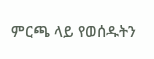ምርጫ ላይ የወሰዱትን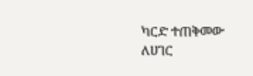ካርድ ተጠቅመው ለሀገር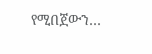የሚበጀውን…